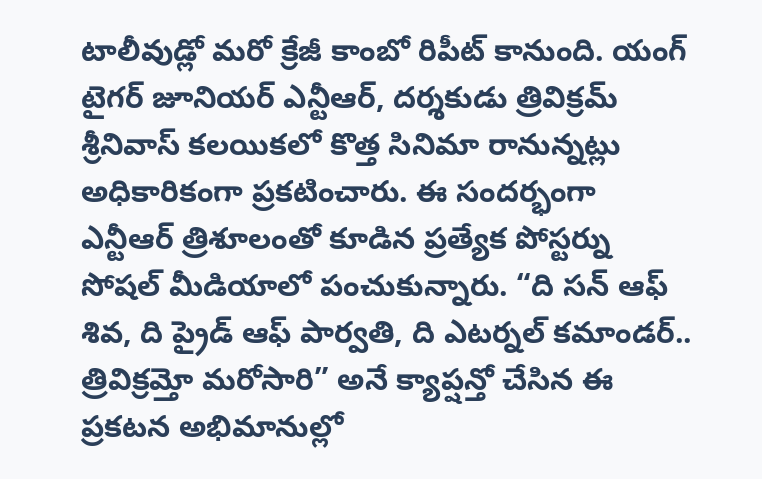టాలీవుడ్లో మరో క్రేజీ కాంబో రిపీట్ కానుంది. యంగ్ టైగర్ జూనియర్ ఎన్టీఆర్, దర్శకుడు త్రివిక్రమ్ శ్రీనివాస్ కలయికలో కొత్త సినిమా రానున్నట్లు అధికారికంగా ప్రకటించారు. ఈ సందర్భంగా ఎన్టీఆర్ త్రిశూలంతో కూడిన ప్రత్యేక పోస్టర్ను సోషల్ మీడియాలో పంచుకున్నారు. “ది సన్ ఆఫ్ శివ, ది ప్రైడ్ ఆఫ్ పార్వతి, ది ఎటర్నల్ కమాండర్.. త్రివిక్రమ్తో మరోసారి” అనే క్యాప్షన్తో చేసిన ఈ ప్రకటన అభిమానుల్లో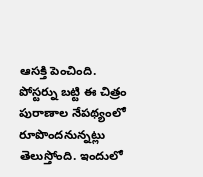ఆసక్తి పెంచింది.
పోస్టర్ను బట్టి ఈ చిత్రం పురాణాల నేపథ్యంలో రూపొందనున్నట్లు తెలుస్తోంది. ఇందులో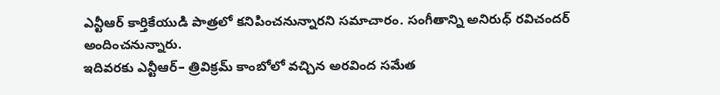ఎన్టీఆర్ కార్తికేయుడి పాత్రలో కనిపించనున్నారని సమాచారం. సంగీతాన్ని అనిరుధ్ రవిచందర్ అందించనున్నారు.
ఇదివరకు ఎన్టీఆర్– త్రివిక్రమ్ కాంబోలో వచ్చిన అరవింద సమేత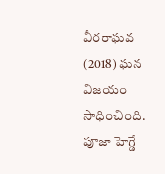వీరరాఘవ (2018) ఘన విజయం సాధించింది. పూజా హెగ్డే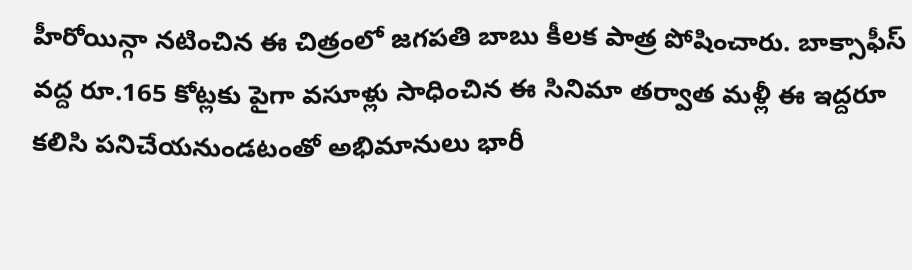హీరోయిన్గా నటించిన ఈ చిత్రంలో జగపతి బాబు కీలక పాత్ర పోషించారు. బాక్సాఫీస్ వద్ద రూ.165 కోట్లకు పైగా వసూళ్లు సాధించిన ఈ సినిమా తర్వాత మళ్లీ ఈ ఇద్దరూ కలిసి పనిచేయనుండటంతో అభిమానులు భారీ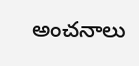అంచనాలు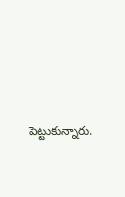పెట్టుకున్నారు.